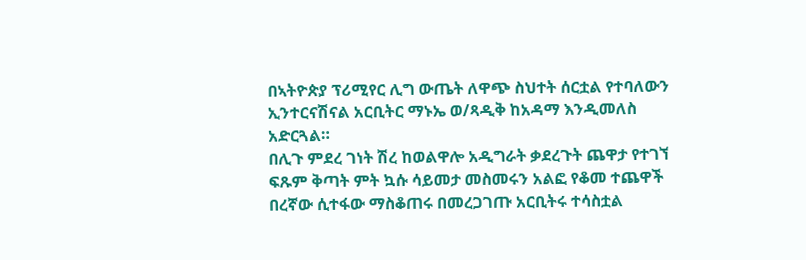በኣትዮጵያ ፕሪሚየር ሊግ ውጤት ለዋጭ ስህተት ሰርቷል የተባለውን ኢንተርናሽናል አርቢትር ማኑኤ ወ/ጻዲቅ ከአዳማ እንዲመለስ አድርጓል።
በሊጉ ምደረ ገነት ሽረ ከወልዋሎ አዲግራት ቃደረጉት ጨዋታ የተገኘ ፍጹም ቅጣት ምት ኳሱ ሳይመታ መስመሩን አልፎ የቆመ ተጨዋች በረኛው ሲተፋው ማስቆጠሩ በመረጋገጡ አርቢትሩ ተሳስቷል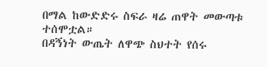በማል ከውድድሩ ስፍራ ዛሬ ጠዋት መውጣቱ ተሰሞቷል።
በዳኝነት ውጤት ለዋጭ ስህተት የሰሩ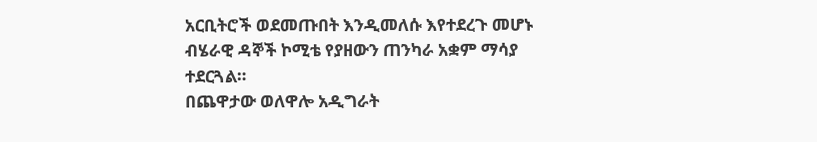አርቢትሮች ወደመጡበት እንዲመለሱ እየተደረጉ መሆኑ ብሄራዊ ዳኞች ኮሚቴ የያዘውን ጠንካራ አቋም ማሳያ ተደርጓል።
በጨዋታው ወለዋሎ አዲግራት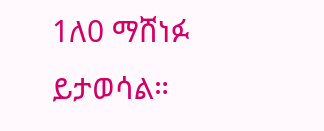1ለ0 ማሸነፉ ይታወሳል።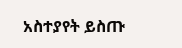አስተያየት ይስጡ